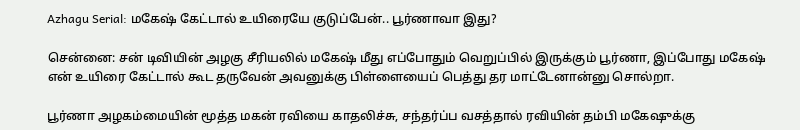Azhagu Serial: மகேஷ் கேட்டால் உயிரையே குடுப்பேன்.. பூர்ணாவா இது?

சென்னை: சன் டிவியின் அழகு சீரியலில் மகேஷ் மீது எப்போதும் வெறுப்பில் இருக்கும் பூர்ணா, இப்போது மகேஷ் என் உயிரை கேட்டால் கூட தருவேன் அவனுக்கு பிள்ளையைப் பெத்து தர மாட்டேனான்னு சொல்றா.

பூர்ணா அழகம்மையின் மூத்த மகன் ரவியை காதலிச்சு, சந்தர்ப்ப வசத்தால் ரவியின் தம்பி மகேஷுக்கு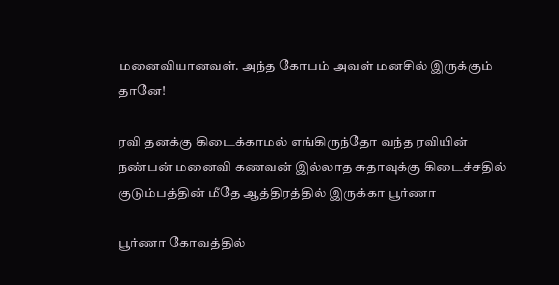மனைவியானவள். அந்த கோபம் அவள் மனசில் இருக்கும் தானே!

ரவி தனக்கு கிடைக்காமல் எங்கிருந்தோ வந்த ரவியின் நண்பன் மனைவி கணவன் இல்லாத சுதாவுக்கு கிடைச்சதில் குடும்பத்தின் மீதே ஆத்திரத்தில் இருக்கா பூர்ணா

பூர்ணா கோவத்தில்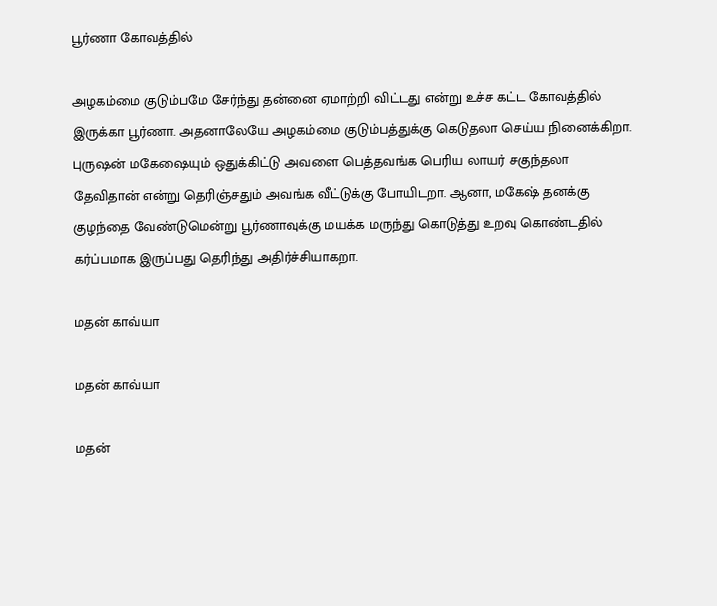பூர்ணா கோவத்தில்

அழகம்மை குடும்பமே சேர்ந்து தன்னை ஏமாற்றி விட்டது என்று உச்ச கட்ட கோவத்தில் இருக்கா பூர்ணா. அதனாலேயே அழகம்மை குடும்பத்துக்கு கெடுதலா செய்ய நினைக்கிறா. புருஷன் மகேஷையும் ஒதுக்கிட்டு அவளை பெத்தவங்க பெரிய லாயர் சகுந்தலா தேவிதான் என்று தெரிஞ்சதும் அவங்க வீட்டுக்கு போயிடறா. ஆனா, மகேஷ் தனக்கு குழந்தை வேண்டுமென்று பூர்ணாவுக்கு மயக்க மருந்து கொடுத்து உறவு கொண்டதில் கர்ப்பமாக இருப்பது தெரிந்து அதிர்ச்சியாகறா.

மதன் காவ்யா

மதன் காவ்யா

மதன்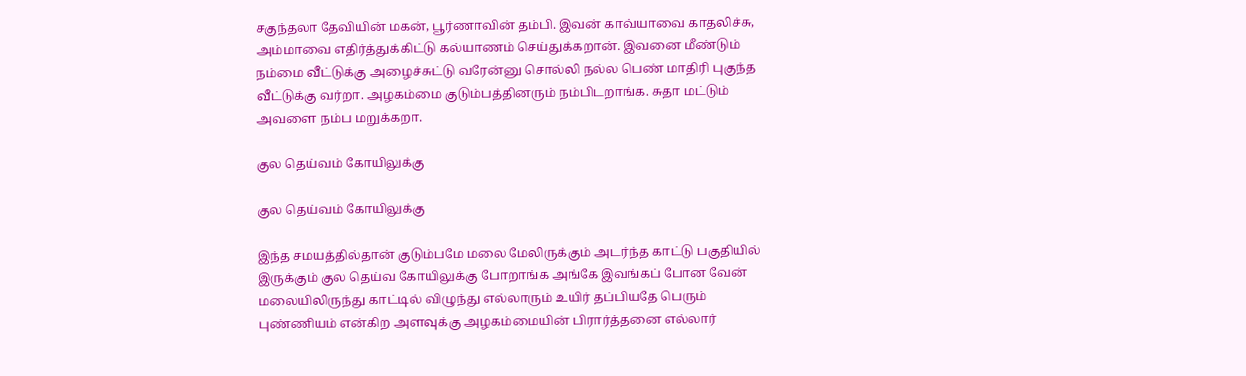சகுந்தலா தேவியின் மகன், பூர்ணாவின் தம்பி. இவன் காவ்யாவை காதலிச்சு, அம்மாவை எதிர்த்துக்கிட்டு கல்யாணம் செய்துக்கறான். இவனை மீண்டும் நம்மை வீட்டுக்கு அழைச்சுட்டு வரேன்னு சொல்லி நல்ல பெண் மாதிரி புகுந்த வீட்டுக்கு வர்றா. அழகம்மை குடும்பத்தினரும் நம்பிடறாங்க. சுதா மட்டும் அவளை நம்ப மறுக்கறா.

குல தெய்வம் கோயிலுக்கு

குல தெய்வம் கோயிலுக்கு

இந்த சமயத்தில்தான் குடும்பமே மலை மேலிருக்கும் அடர்ந்த காட்டு பகுதியில் இருக்கும் குல தெய்வ கோயிலுக்கு போறாங்க அங்கே இவங்கப் போன வேன் மலையிலிருந்து காட்டில் விழுந்து எல்லாரும் உயிர் தப்பியதே பெரும் புண்ணியம் என்கிற அளவுக்கு அழகம்மையின் பிரார்த்தனை எல்லார்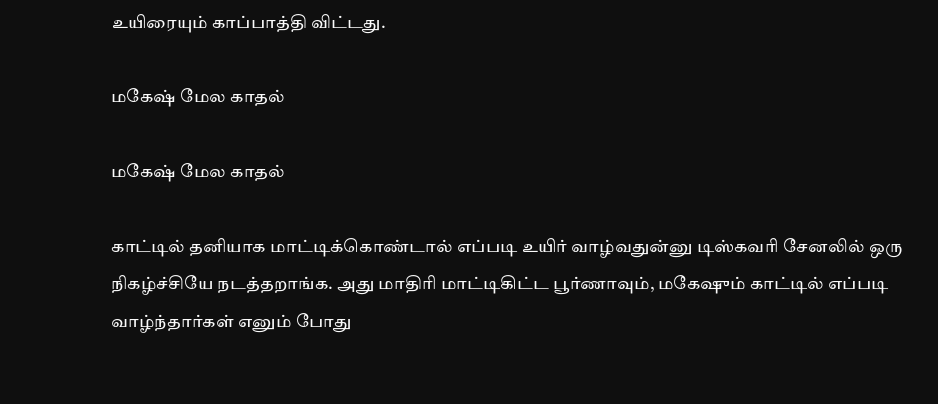உயிரையும் காப்பாத்தி விட்டது.

மகேஷ் மேல காதல்

மகேஷ் மேல காதல்

காட்டில் தனியாக மாட்டிக்கொண்டால் எப்படி உயிர் வாழ்வதுன்னு டிஸ்கவரி சேனலில் ஒரு நிகழ்ச்சியே நடத்தறாங்க. அது மாதிரி மாட்டிகிட்ட பூர்ணாவும், மகேஷும் காட்டில் எப்படி வாழ்ந்தார்கள் எனும் போது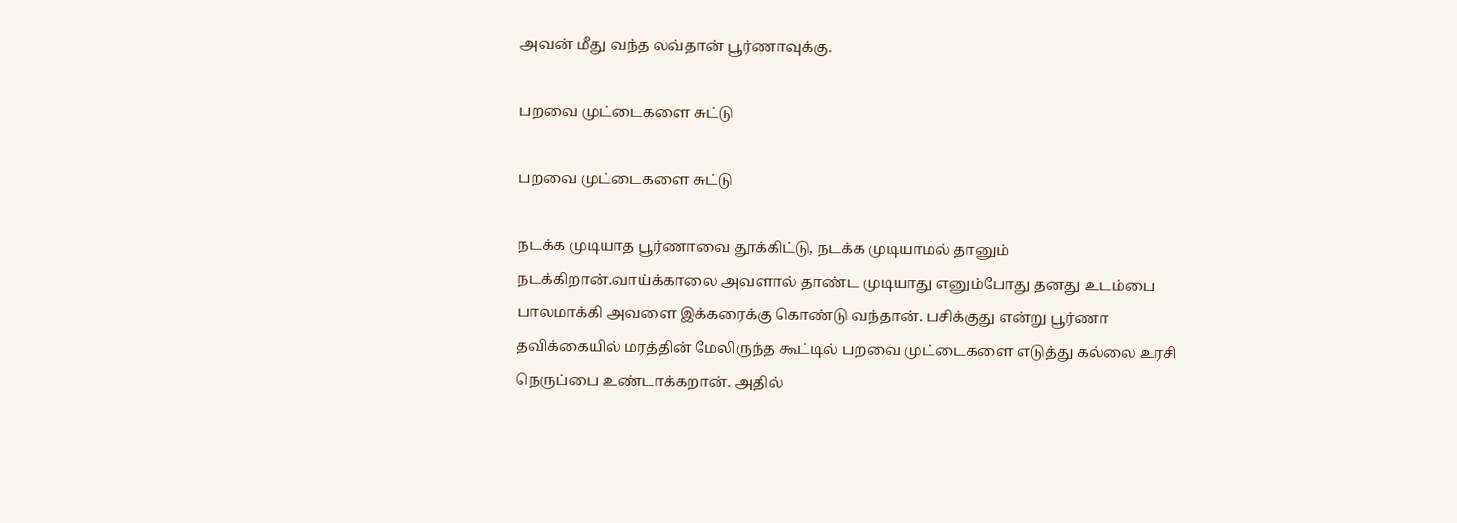அவன் மீது வந்த லவ்தான் பூர்ணாவுக்கு.

பறவை முட்டைகளை சுட்டு

பறவை முட்டைகளை சுட்டு

நடக்க முடியாத பூர்ணாவை தூக்கிட்டு, நடக்க முடியாமல் தானும் நடக்கிறான்.வாய்க்காலை அவளால் தாண்ட முடியாது எனும்போது தனது உடம்பை பாலமாக்கி அவளை இக்கரைக்கு கொண்டு வந்தான். பசிக்குது என்று பூர்ணா தவிக்கையில் மரத்தின் மேலிருந்த கூட்டில் பறவை முட்டைகளை எடுத்து கல்லை உரசி நெருப்பை உண்டாக்கறான். அதில்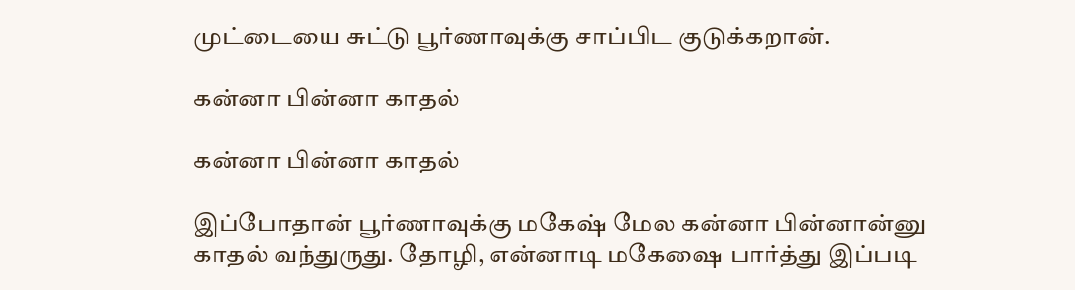முட்டையை சுட்டு பூர்ணாவுக்கு சாப்பிட குடுக்கறான்.

கன்னா பின்னா காதல்

கன்னா பின்னா காதல்

இப்போதான் பூர்ணாவுக்கு மகேஷ் மேல கன்னா பின்னான்னு காதல் வந்துருது. தோழி, என்னாடி மகேஷை பார்த்து இப்படி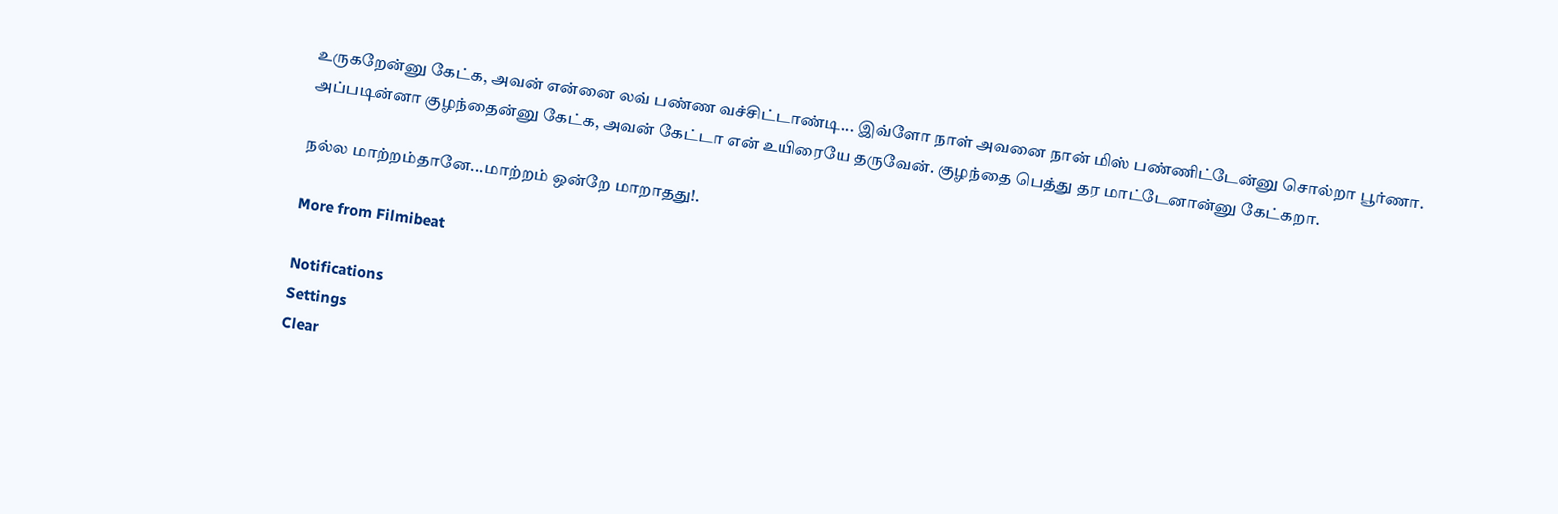உருகறேன்னு கேட்க, அவன் என்னை லவ் பண்ண வச்சிட்டாண்டி... இவ்ளோ நாள் அவனை நான் மிஸ் பண்ணிட்டேன்னு சொல்றா பூர்ணா. அப்படின்னா குழந்தைன்னு கேட்க, அவன் கேட்டா என் உயிரையே தருவேன். குழந்தை பெத்து தர மாட்டேனான்னு கேட்கறா.

நல்ல மாற்றம்தானே...மாற்றம் ஒன்றே மாறாதது!.

More from Filmibeat

Notifications
Settings
Clear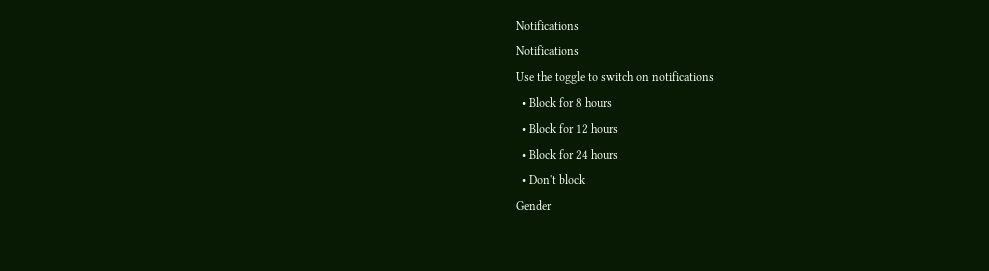Notifications
Notifications
Use the toggle to switch on notifications
  • Block for 8 hours
  • Block for 12 hours
  • Block for 24 hours
  • Don't block
Gender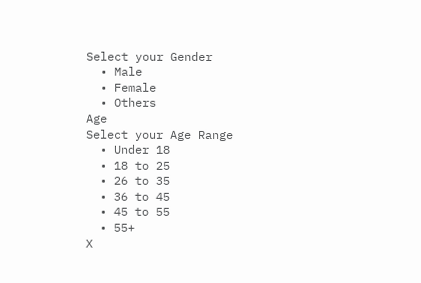Select your Gender
  • Male
  • Female
  • Others
Age
Select your Age Range
  • Under 18
  • 18 to 25
  • 26 to 35
  • 36 to 45
  • 45 to 55
  • 55+
X